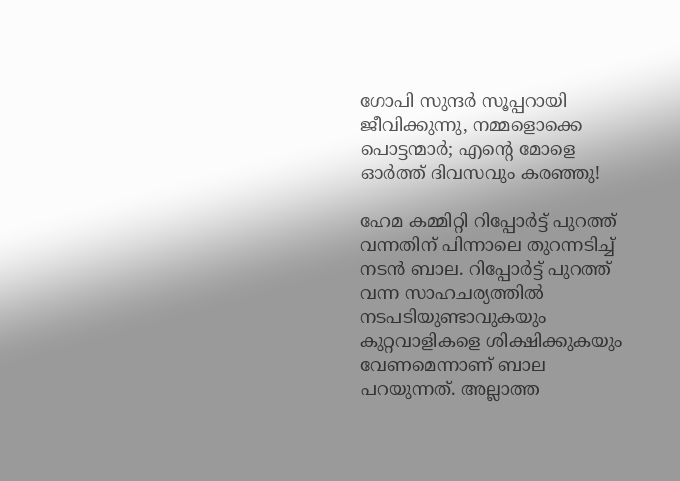ഗോപി സുന്ദര്‍ സൂപ്പറായി ജീവിക്കുന്നു, നമ്മളൊക്കെ പൊട്ടന്മാര്‍; എന്റെ മോളെ ഓര്‍ത്ത് ദിവസവും കരഞ്ഞു!

ഹേമ കമ്മിറ്റി റിപ്പോര്‍ട്ട് പുറത്ത് വന്നതിന് പിന്നാലെ തുറന്നടിച്ച് നടന്‍ ബാല. റിപ്പോര്‍ട്ട് പുറത്ത് വന്ന സാഹചര്യത്തില്‍ നടപടിയുണ്ടാവുകയും കുറ്റവാളികളെ ശിക്ഷിക്കുകയും വേണമെന്നാണ് ബാല പറയുന്നത്. അല്ലാത്ത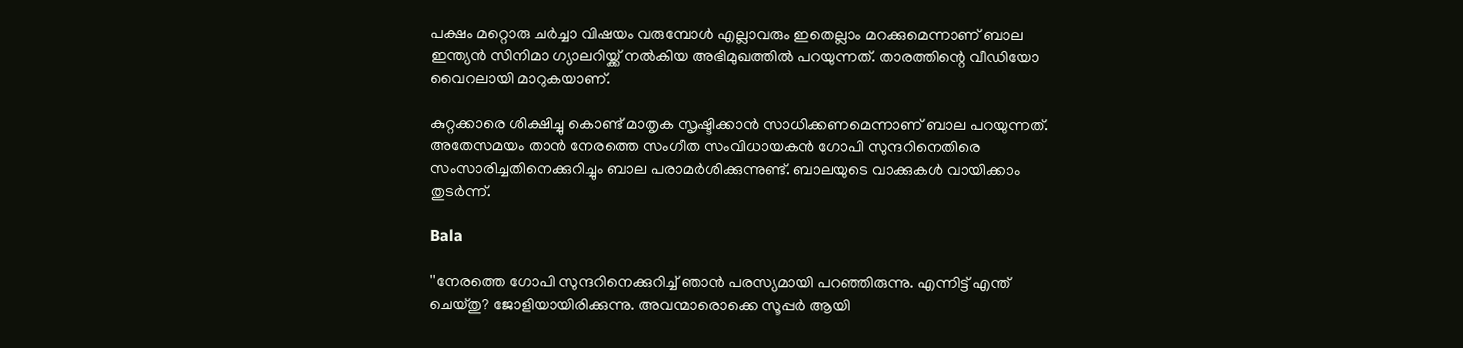പക്ഷം മറ്റൊരു ചര്‍ച്ചാ വിഷയം വരുമ്പോള്‍ എല്ലാവരും ഇതെല്ലാം മറക്കുമെന്നാണ് ബാല ഇന്ത്യന്‍ സിനിമാ ഗ്യാലറിയ്ക്ക് നല്‍കിയ അഭിമുഖത്തില്‍ പറയുന്നത്. താരത്തിന്റെ വീഡിയോ വൈറലായി മാറുകയാണ്.

കുറ്റക്കാരെ ശിക്ഷിച്ചു കൊണ്ട് മാതൃക സൃഷ്ടിക്കാന്‍ സാധിക്കണമെന്നാണ് ബാല പറയുന്നത്. അതേസമയം താന്‍ നേരത്തെ സംഗീത സംവിധായകന്‍ ഗോപി സുന്ദറിനെതിരെ സംസാരിച്ചതിനെക്കുറിച്ചും ബാല പരാമര്‍ശിക്കുന്നുണ്ട്. ബാലയുടെ വാക്കുകള്‍ വായിക്കാം തുടര്‍ന്ന്.

Bala

''നേരത്തെ ഗോപി സുന്ദറിനെക്കുറിച്ച് ഞാന്‍ പരസ്യമായി പറഞ്ഞിരുന്നു. എന്നിട്ട് എന്ത് ചെയ്തു? ജോളിയായിരിക്കുന്നു. അവന്മാരൊക്കെ സൂപ്പര്‍ ആയി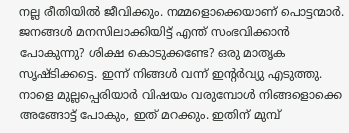നല്ല രീതിയില്‍ ജീവിക്കും. നമ്മളൊക്കെയാണ് പൊട്ടന്മാര്‍. ജനങ്ങള്‍ മനസിലാക്കിയിട്ട് എന്ത് സംഭവിക്കാന്‍ പോകുന്നു? ശിക്ഷ കൊടുക്കണ്ടേ? ഒരു മാതൃക സൃഷ്ടിക്കട്ടെ. ഇന്ന് നിങ്ങള്‍ വന്ന് ഇന്റര്‍വ്യു എടുത്തു. നാളെ മുല്ലപ്പെരിയാര്‍ വിഷയം വരുമ്പോള്‍ നിങ്ങളൊക്കെ അങ്ങോട്ട് പോകും, ഇത് മറക്കും. ഇതിന് മുമ്പ്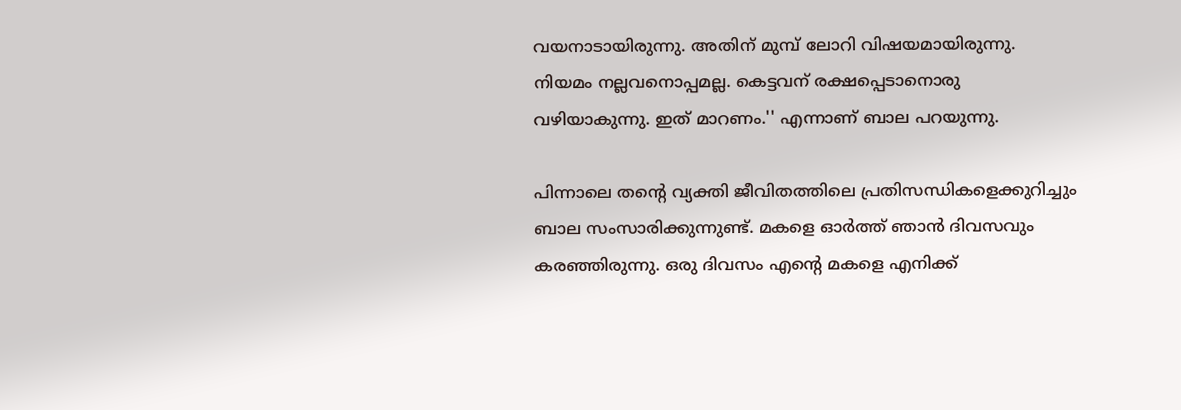വയനാടായിരുന്നു. അതിന് മുമ്പ് ലോറി വിഷയമായിരുന്നു. നിയമം നല്ലവനൊപ്പമല്ല. കെട്ടവന് രക്ഷപ്പെടാനൊരു വഴിയാകുന്നു. ഇത് മാറണം.'' എന്നാണ് ബാല പറയുന്നു.

പിന്നാലെ തന്റെ വ്യക്തി ജീവിതത്തിലെ പ്രതിസന്ധികളെക്കുറിച്ചും ബാല സംസാരിക്കുന്നുണ്ട്. മകളെ ഓര്‍ത്ത് ഞാന്‍ ദിവസവും കരഞ്ഞിരുന്നു. ഒരു ദിവസം എന്റെ മകളെ എനിക്ക്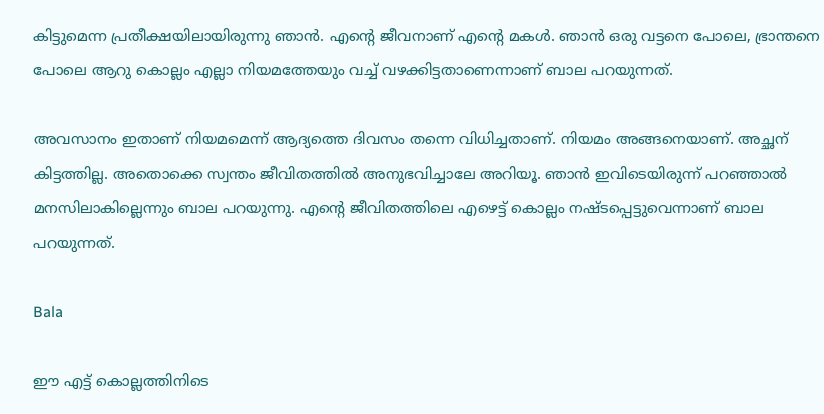കിട്ടുമെന്ന പ്രതീക്ഷയിലായിരുന്നു ഞാന്‍. എന്റെ ജീവനാണ് എന്റെ മകള്‍. ഞാന്‍ ഒരു വട്ടനെ പോലെ, ഭ്രാന്തനെ പോലെ ആറു കൊല്ലം എല്ലാ നിയമത്തേയും വച്ച് വഴക്കിട്ടതാണെന്നാണ് ബാല പറയുന്നത്.

അവസാനം ഇതാണ് നിയമമെന്ന് ആദ്യത്തെ ദിവസം തന്നെ വിധിച്ചതാണ്. നിയമം അങ്ങനെയാണ്. അച്ഛന് കിട്ടത്തില്ല. അതൊക്കെ സ്വന്തം ജീവിതത്തില്‍ അനുഭവിച്ചാലേ അറിയൂ. ഞാന്‍ ഇവിടെയിരുന്ന് പറഞ്ഞാല്‍ മനസിലാകില്ലെന്നും ബാല പറയുന്നു. എന്റെ ജീവിതത്തിലെ എഴെട്ട് കൊല്ലം നഷ്ടപ്പെട്ടുവെന്നാണ് ബാല പറയുന്നത്.

Bala

ഈ എട്ട് കൊല്ലത്തിനിടെ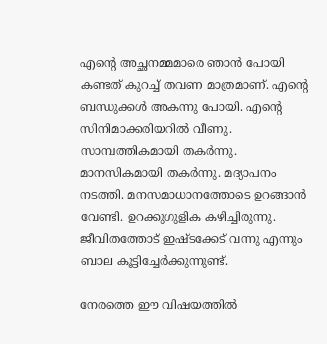എന്റെ അച്ഛനമ്മമാരെ ഞാന്‍ പോയി കണ്ടത് കുറച്ച് തവണ മാത്രമാണ്. എന്റെ ബന്ധുക്കള്‍ അകന്നു പോയി. എന്റെ സിനിമാക്കരിയറില്‍ വീണു. സാമ്പത്തികമായി തകര്‍ന്നു. മാനസികമായി തകര്‍ന്നു. മദ്യാപനം നടത്തി. മനസമാധാനത്തോടെ ഉറങ്ങാന്‍ വേണ്ടി. ഉറക്കുഗുളിക കഴിച്ചിരുന്നു. ജീവിതത്തോട് ഇഷ്ടക്കേട് വന്നു എന്നും ബാല കൂട്ടിച്ചേര്‍ക്കുന്നുണ്ട്.

നേരത്തെ ഈ വിഷയത്തില്‍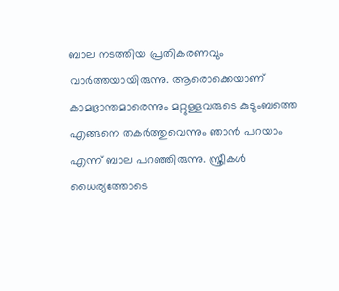ബാല നടത്തിയ പ്രതികരണവും വാര്‍ത്തയായിരുന്നു. ആരൊക്കെയാണ് കാമഭ്രാന്തമാരെന്നും മറ്റുള്ളവരുടെ കുടുംബത്തെ എങ്ങനെ തകര്‍ത്തുവെന്നും ഞാന്‍ പറയാം എന്ന് ബാല പറഞ്ഞിരുന്നു. സ്ത്രീകള്‍ ധൈര്യത്തോടെ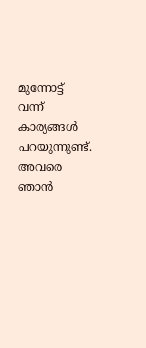മുന്നോട്ട് വന്ന് കാര്യങ്ങള്‍ പറയുന്നുണ്ട്. അവരെ ഞാന്‍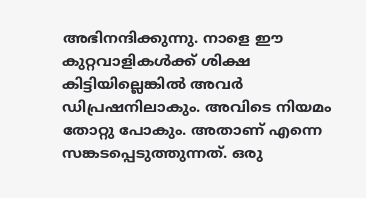അഭിനന്ദിക്കുന്നു. നാളെ ഈ കുറ്റവാളികള്‍ക്ക് ശിക്ഷ കിട്ടിയില്ലെങ്കില്‍ അവര്‍ ഡിപ്രഷനിലാകും. അവിടെ നിയമം തോറ്റു പോകും. അതാണ് എന്നെ സങ്കടപ്പെടുത്തുന്നത്. ഒരു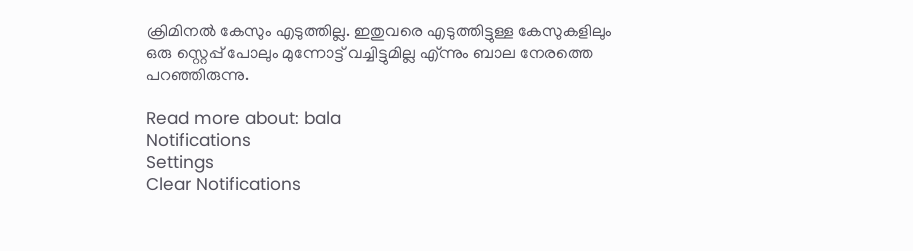ക്രിമിനല്‍ കേസും എടുത്തില്ല. ഇതുവരെ എടുത്തിട്ടുള്ള കേസുകളിലും ഒരു സ്റ്റെപ്പ് പോലും മുന്നോട്ട് വച്ചിട്ടുമില്ല എ്ന്നും ബാല നേരത്തെ പറഞ്ഞിരുന്നു.

Read more about: bala
Notifications
Settings
Clear Notifications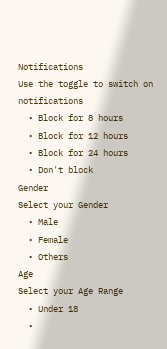Notifications
Use the toggle to switch on notifications
  • Block for 8 hours
  • Block for 12 hours
  • Block for 24 hours
  • Don't block
Gender
Select your Gender
  • Male
  • Female
  • Others
Age
Select your Age Range
  • Under 18
  •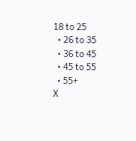18 to 25
  • 26 to 35
  • 36 to 45
  • 45 to 55
  • 55+
X